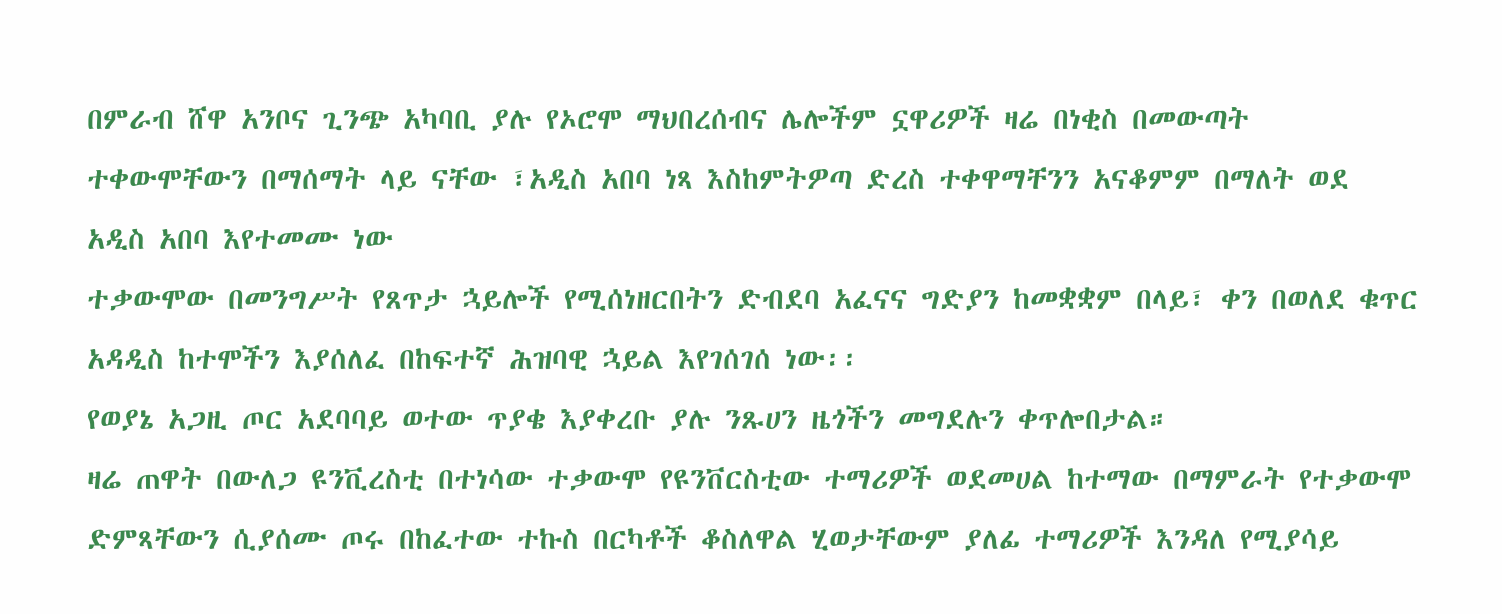በምራብ ሸዋ አንቦና ጊንጭ አካባቢ ያሉ የኦሮሞ ማህበረሰብና ሌሎችም ኗዋሪዎች ዛሬ በነቂስ በመውጣት ተቀውሞቸውን በማሰማት ላይ ናቸው ፣አዲስ አበባ ነጻ እስከምትዎጣ ድረስ ተቀዋማቸንን አናቆምም በማለት ወደ አዲስ አበባ እየተመሙ ነው
ተቃውሞው በመንግሥት የጸጥታ ኋይሎች የሚሰነዘርበትን ድብደባ አፈናና ግድያን ከመቋቋም በላይ፣ ቀን በወለደ ቁጥር አዳዲስ ከተሞችን እያሰለፈ በከፍተኛ ሕዝባዊ ኋይል እየገሰገሰ ነው፡፡
የወያኔ አጋዚ ጦር አደባባይ ወተው ጥያቄ እያቀረቡ ያሉ ንጹሀን ዜጎችን መግደሉን ቀጥሎበታል።
ዛሬ ጠዋት በውለጋ ዩንቪረስቲ በተነሳው ተቃውሞ የዩንቨርስቲው ተማሪዎች ወደመሀል ከተማው በማምራት የተቃውሞ ድምጻቸውን ሲያሰሙ ጦሩ በከፈተው ተኩስ በርካቶች ቆስለዋል ሂወታቸውም ያለፊ ተማሪዎች እንዳለ የሚያሳይ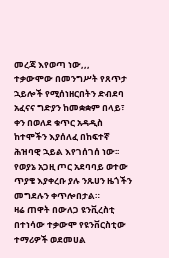መረጃ እየወጣ ነው,,,
ተቃውሞው በመንግሥት የጸጥታ ኋይሎች የሚሰነዘርበትን ድብደባ አፈናና ግድያን ከመቋቋም በላይ፣ ቀን በወለደ ቁጥር አዳዲስ ከተሞችን እያሰለፈ በከፍተኛ ሕዝባዊ ኋይል እየገሰገሰ ነው፡፡
የወያኔ አጋዚ ጦር አደባባይ ወተው ጥያቄ እያቀረቡ ያሉ ንጹሀን ዜጎችን መግደሉን ቀጥሎበታል።
ዛሬ ጠዋት በውለጋ ዩንቪረስቲ በተነሳው ተቃውሞ የዩንቨርስቲው ተማሪዎች ወደመሀል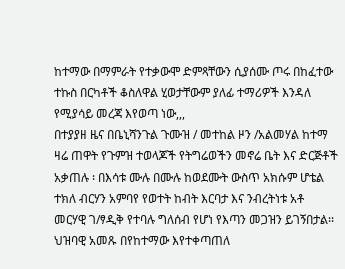ከተማው በማምራት የተቃውሞ ድምጻቸውን ሲያሰሙ ጦሩ በከፈተው ተኩስ በርካቶች ቆስለዋል ሂወታቸውም ያለፊ ተማሪዎች እንዳለ የሚያሳይ መረጃ እየወጣ ነው,,,
በተያያዘ ዜና በቤኒሻንጉል ጉሙዝ / መተከል ዞን /አልመሃል ከተማ ዛሬ ጠዋት የጉምዝ ተወላጆች የትግሬወችን መኖሬ ቤት እና ድርጅቶች አቃጠሉ ፡ በእሳቱ ሙሉ በሙሉ ከወደሙት ውስጥ አክሱም ሆቴል ተክለ ብርሃን አምባየ የወተት ከብት እርባታ እና ንብረትነቱ አቶ መርሃዊ ገ/ፃዲቅ የተባሉ ግለሰብ የሆነ የእጣን መጋዝን ይገኝበታል፡፡
ህዝባዊ አመጹ በየከተማው እየተቀጣጠለ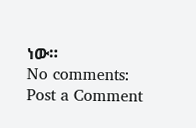ነው።
No comments:
Post a Comment